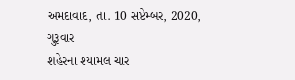અમદાવાદ, તા. 10 સપ્ટેમ્બર, 2020, ગુરૂવાર
શહેરના શ્યામલ ચાર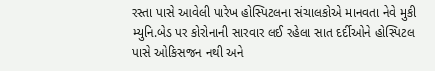રસ્તા પાસે આવેલી પારેખ હોસ્પિટલના સંચાલકોએ માનવતા નેવે મુકી મ્યુનિ.બેડ પર કોરોનાની સારવાર લઈ રહેલા સાત દર્દીઓને હોસ્પિટલ પાસે ઓકિસજન નથી અને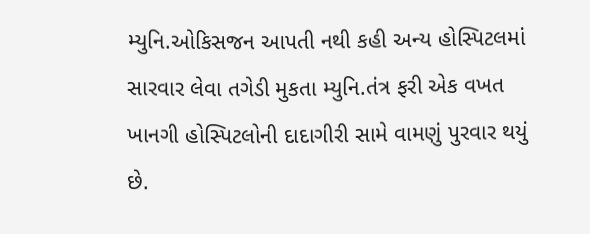મ્યુનિ.ઓકિસજન આપતી નથી કહી અન્ય હોસ્પિટલમાં સારવાર લેવા તગેડી મુકતા મ્યુનિ.તંત્ર ફરી એક વખત ખાનગી હોસ્પિટલોની દાદાગીરી સામે વામણું પુરવાર થયું છે.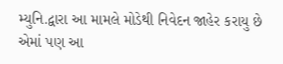મ્યુનિ.દ્વારા આ મામલે મોડેથી નિવેદન જાહેર કરાયુ છે એમાં પણ આ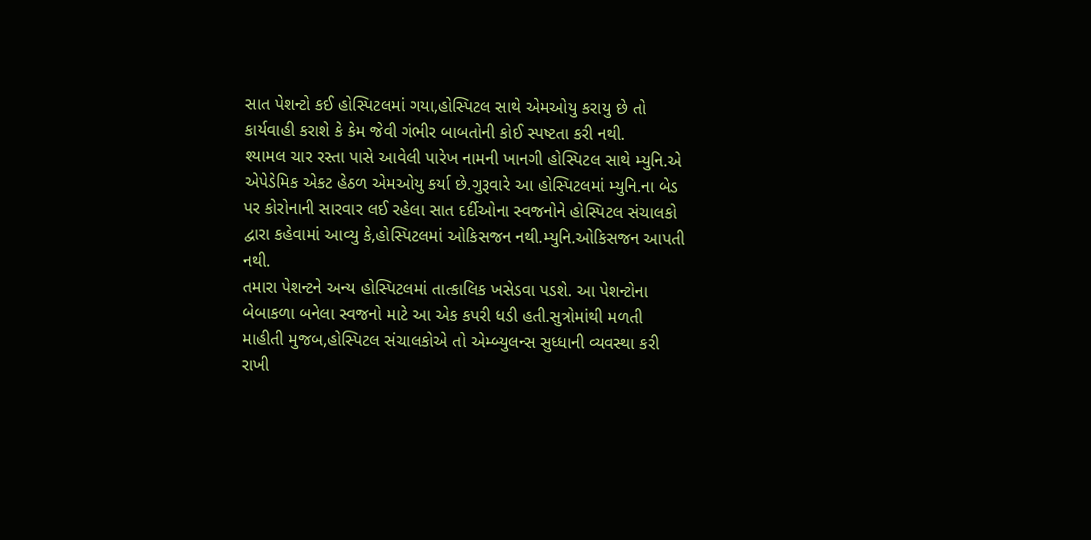સાત પેશન્ટો કઈ હોસ્પિટલમાં ગયા,હોસ્પિટલ સાથે એમઓયુ કરાયુ છે તો કાર્યવાહી કરાશે કે કેમ જેવી ગંભીર બાબતોની કોઈ સ્પષ્ટતા કરી નથી.
શ્યામલ ચાર રસ્તા પાસે આવેલી પારેખ નામની ખાનગી હોસ્પિટલ સાથે મ્યુનિ.એ એપેડેમિક એકટ હેઠળ એમઓયુ કર્યા છે.ગુરૂવારે આ હોસ્પિટલમાં મ્યુનિ.ના બેડ પર કોરોનાની સારવાર લઈ રહેલા સાત દર્દીઓના સ્વજનોને હોસ્પિટલ સંચાલકો દ્વારા કહેવામાં આવ્યુ કે,હોસ્પિટલમાં ઓકિસજન નથી.મ્યુનિ.ઓકિસજન આપતી નથી.
તમારા પેશન્ટને અન્ય હોસ્પિટલમાં તાત્કાલિક ખસેડવા પડશે. આ પેશન્ટોના બેબાકળા બનેલા સ્વજનો માટે આ એક કપરી ધડી હતી.સુત્રોમાંથી મળતી માહીતી મુજબ,હોસ્પિટલ સંચાલકોએ તો એમ્બ્યુલન્સ સુધ્ધાની વ્યવસ્થા કરી રાખી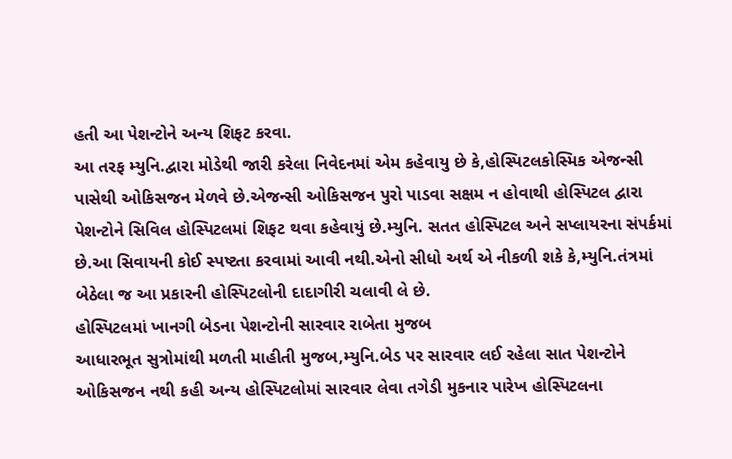હતી આ પેશન્ટોને અન્ય શિફટ કરવા.
આ તરફ મ્યુનિ.દ્વારા મોડેથી જારી કરેલા નિવેદનમાં એમ કહેવાયુ છે કે,હોસ્પિટલકોસ્મિક એજન્સી પાસેથી ઓકિસજન મેળવે છે.એજન્સી ઓકિસજન પુરો પાડવા સક્ષમ ન હોવાથી હોસ્પિટલ દ્વારા પેશન્ટોને સિવિલ હોસ્પિટલમાં શિફટ થવા કહેવાયું છે.મ્યુનિ. સતત હોસ્પિટલ અને સપ્લાયરના સંપર્કમાં છે.આ સિવાયની કોઈ સ્પષ્ટતા કરવામાં આવી નથી.એનો સીધો અર્થ એ નીકળી શકે કે,મ્યુનિ.તંત્રમાં બેઠેલા જ આ પ્રકારની હોસ્પિટલોની દાદાગીરી ચલાવી લે છે.
હોસ્પિટલમાં ખાનગી બેડના પેશન્ટોની સારવાર રાબેતા મુજબ
આધારભૂત સુત્રોમાંથી મળતી માહીતી મુજબ,મ્યુનિ.બેડ પર સારવાર લઈ રહેલા સાત પેશન્ટોને ઓકિસજન નથી કહી અન્ય હોસ્પિટલોમાં સારવાર લેવા તગેડી મુકનાર પારેખ હોસ્પિટલના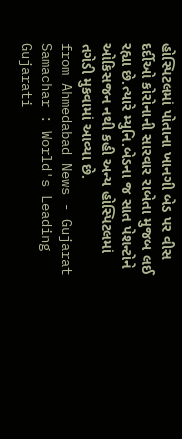હોસ્પિટલમાં પોતાના ખાનગી બેડ પર વીસ દર્દીઓ કોરોનાની સારવાર રાબેતા મુજબ લઈ રહ્યા છે.ત્યારે મ્યુનિ.બેડના જ સાત પેશન્ટોને ઓકિસજન નથી કહી અન્ય હોસ્પિટલમાં તગેડી મુકવામાં આવ્યા છે.
from Ahmedabad News - Gujarat Samachar : World's Leading Gujarati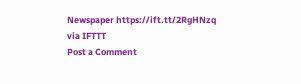Newspaper https://ift.tt/2RgHNzq
via IFTTT
Post a Comment